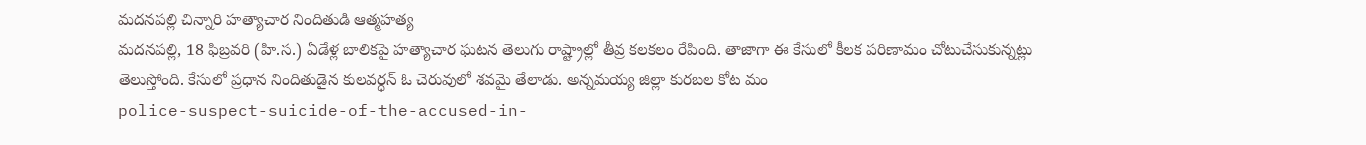మదనపల్లి చిన్నారి హత్యాచార నిందితుడి ఆత్మహత్య
మదనపల్లి, 18 ఫిబ్రవరి (హి.స.) ఏడేళ్ల బాలికపై హత్యాచార ఘటన తెలుగు రాష్ట్రాల్లో తీవ్ర కలకలం రేపింది. తాజాగా ఈ కేసులో కీలక పరిణామం చోటుచేసుకున్నట్లు తెలుస్తోంది. కేసులో ప్రధాన నిందితుడైన కులవర్ధన్ ఓ చెరువులో శవమై తేలాడు. అన్నమయ్య జిల్లా కురబల కోట మం
police-suspect-suicide-of-the-accused-in-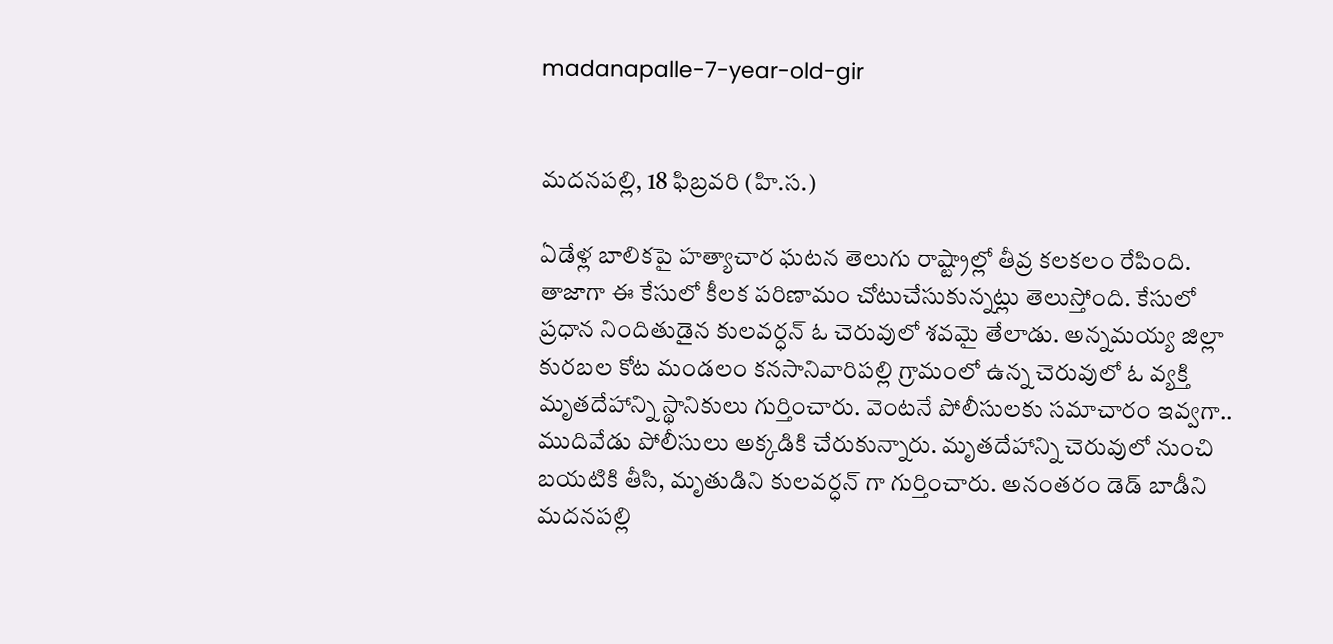madanapalle-7-year-old-gir


మదనపల్లి, 18 ఫిబ్రవరి (హి.స.)

ఏడేళ్ల బాలికపై హత్యాచార ఘటన తెలుగు రాష్ట్రాల్లో తీవ్ర కలకలం రేపింది. తాజాగా ఈ కేసులో కీలక పరిణామం చోటుచేసుకున్నట్లు తెలుస్తోంది. కేసులో ప్రధాన నిందితుడైన కులవర్ధన్ ఓ చెరువులో శవమై తేలాడు. అన్నమయ్య జిల్లా కురబల కోట మండలం కనసానివారిపల్లి గ్రామంలో ఉన్న చెరువులో ఓ వ్యక్తి మృతదేహాన్ని స్థానికులు గుర్తించారు. వెంటనే పోలీసులకు సమాచారం ఇవ్వగా.. ముదివేడు పోలీసులు అక్కడికి చేరుకున్నారు. మృతదేహాన్ని చెరువులో నుంచి బయటికి తీసి, మృతుడిని కులవర్ధన్ గా గుర్తించారు. అనంతరం డెడ్ బాడీని మదనపల్లి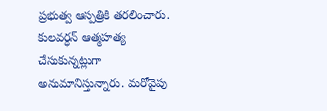ప్రభుత్వ ఆస్పత్రికి తరలించారు. కులవర్ధన్ ఆత్మహత్య చేసుకున్నట్లుగా అనుమానిస్తున్నారు. మరోవైపు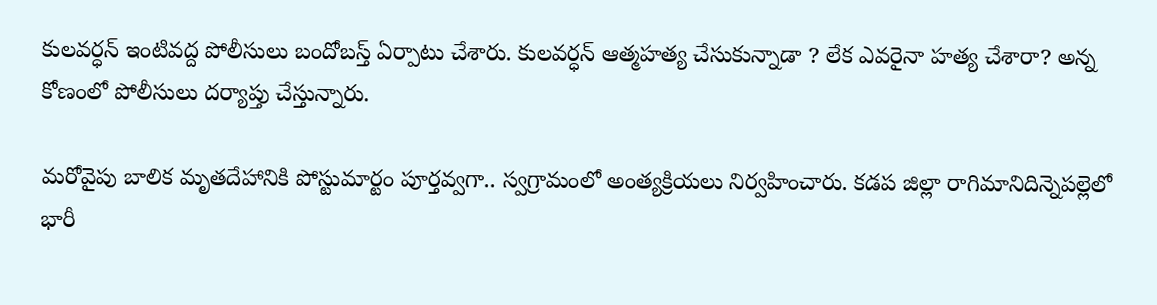కులవర్ధన్ ఇంటివద్ద పోలీసులు బందోబస్త్ ఏర్పాటు చేశారు. కులవర్ధన్ ఆత్మహత్య చేసుకున్నాడా ? లేక ఎవరైనా హత్య చేశారా? అన్న కోణంలో పోలీసులు దర్యాప్తు చేస్తున్నారు.

మరోవైపు బాలిక మృతదేహానికి పోస్టుమార్టం పూర్తవ్వగా.. స్వగ్రామంలో అంత్యక్రియలు నిర్వహించారు. కడప జిల్లా రాగిమానిదిన్నెపల్లెలో భారీ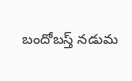బందోబస్త్ నడుమ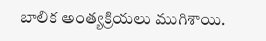బాలిక అంత్యక్రియలు ముగిశాయి.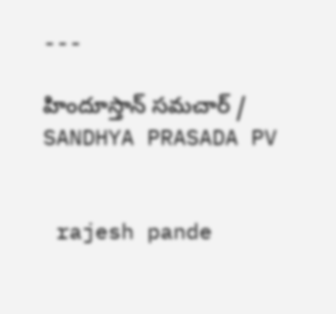---

హిందూస్తాన్ సమచార్ / SANDHYA PRASADA PV


 rajesh pande